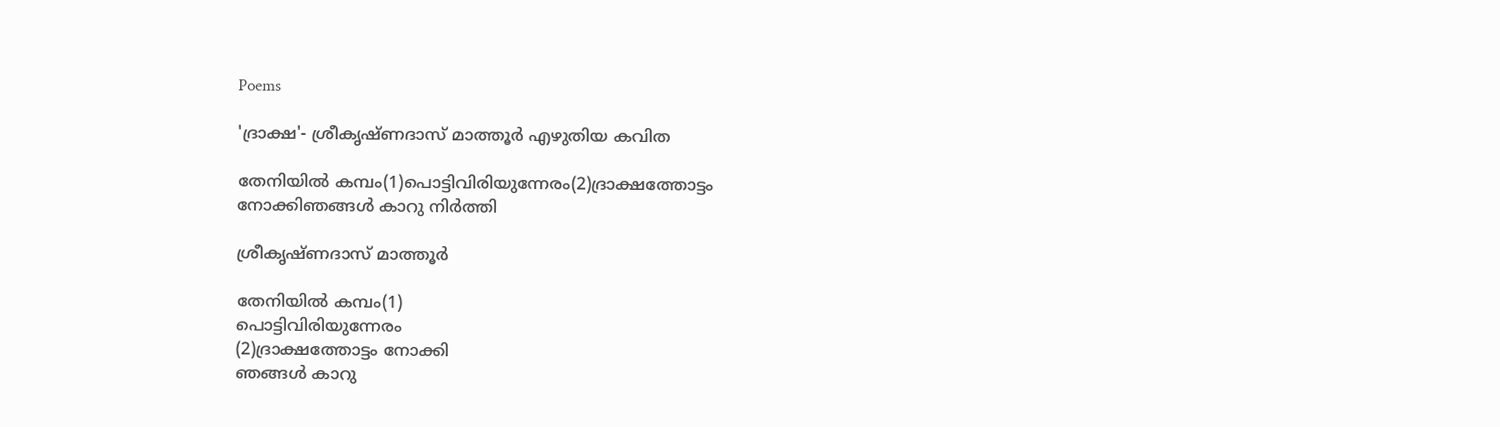Poems

'ദ്രാക്ഷ'- ശ്രീകൃഷ്ണദാസ് മാത്തൂര്‍ എഴുതിയ കവിത

തേനിയില്‍ കമ്പം(1)പൊട്ടിവിരിയുന്നേരം(2)ദ്രാക്ഷത്തോട്ടം നോക്കിഞങ്ങള്‍ കാറു നിര്‍ത്തി

ശ്രീകൃഷ്ണദാസ് മാത്തൂര്‍

തേനിയില്‍ കമ്പം(1)
പൊട്ടിവിരിയുന്നേരം
(2)ദ്രാക്ഷത്തോട്ടം നോക്കി
ഞങ്ങള്‍ കാറു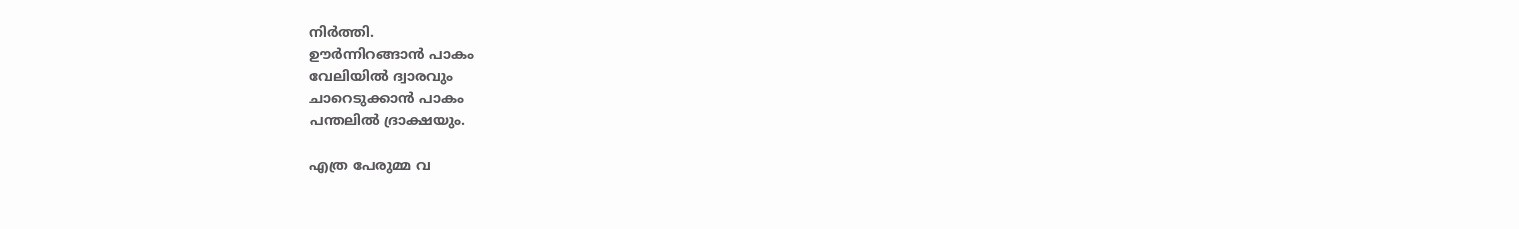നിര്‍ത്തി.
ഊര്‍ന്നിറങ്ങാന്‍ പാകം
വേലിയില്‍ ദ്വാരവും
ചാറെടുക്കാന്‍ പാകം
പന്തലില്‍ ദ്രാക്ഷയും.

എത്ര പേരുമ്മ വ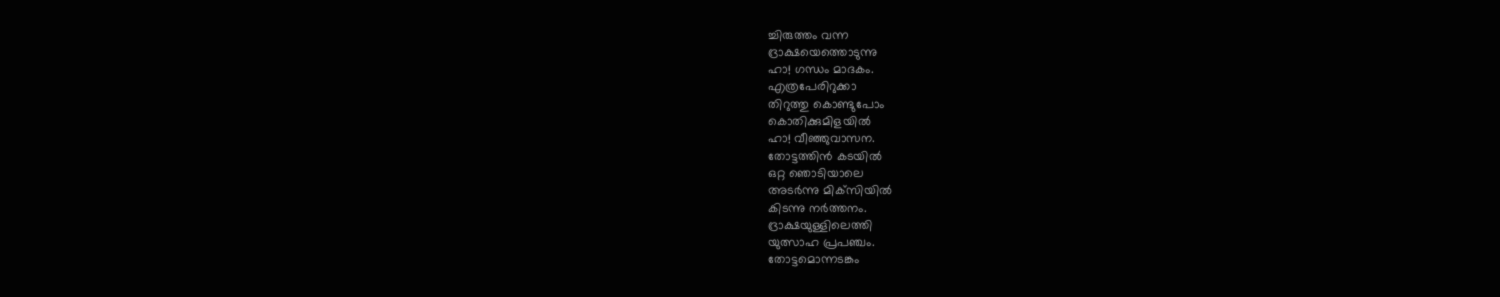ച്ചിരുത്തം വന്ന
ദ്രാക്ഷയെത്തൊടുന്നു
ഹാ! ഗന്ധം മാദകം.
എത്രപേരിറുക്കാ
തിറുത്തു കൊണ്ടുപോം
കൊതിക്കുമിളയില്‍
ഹാ! വീഞ്ഞുവാസന.
തോട്ടത്തിന്‍ കടയില്‍
ഒറ്റ ഞൊടിയാലെ
അടര്‍ന്നു മിക്‌സിയില്‍
കിടന്നു നര്‍ത്തനം.
ദ്രാക്ഷയുള്ളിലെത്തി
യുത്സാഹ പ്രപഞ്ചം.
തോട്ടമൊന്നടങ്കം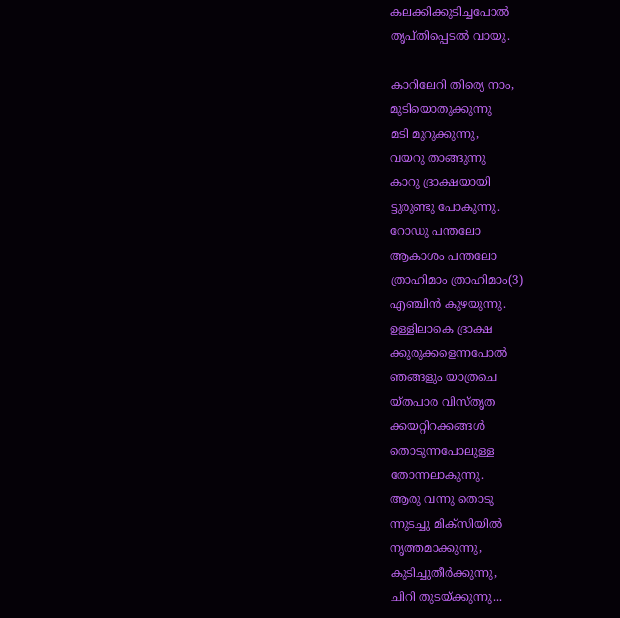കലക്കിക്കുടിച്ചപോല്‍
തൃപ്തിപ്പെടല്‍ വായു.

കാറിലേറി തിര്യെ നാം,
മുടിയൊതുക്കുന്നു
മടി മുറുക്കുന്നു,
വയറു താങ്ങുന്നു
കാറു ദ്രാക്ഷയായി
ട്ടുരുണ്ടു പോകുന്നു.
റോഡു പന്തലോ
ആകാശം പന്തലോ
ത്രാഹിമാം ത്രാഹിമാം(3)
എഞ്ചിന്‍ കുഴയുന്നു.
ഉള്ളിലാകെ ദ്രാക്ഷ
ക്കുരുക്കളെന്നപോല്‍
ഞങ്ങളും യാത്രചെ
യ്തപാര വിസ്തൃത
ക്കയറ്റിറക്കങ്ങള്‍
തൊടുന്നപോലുള്ള
തോന്നലാകുന്നു.
ആരു വന്നു തൊടു
ന്നുടച്ചു മിക്‌സിയില്‍
നൃത്തമാക്കുന്നു,
കുടിച്ചുതീര്‍ക്കുന്നു,
ചിറി തുടയ്ക്കുന്നു...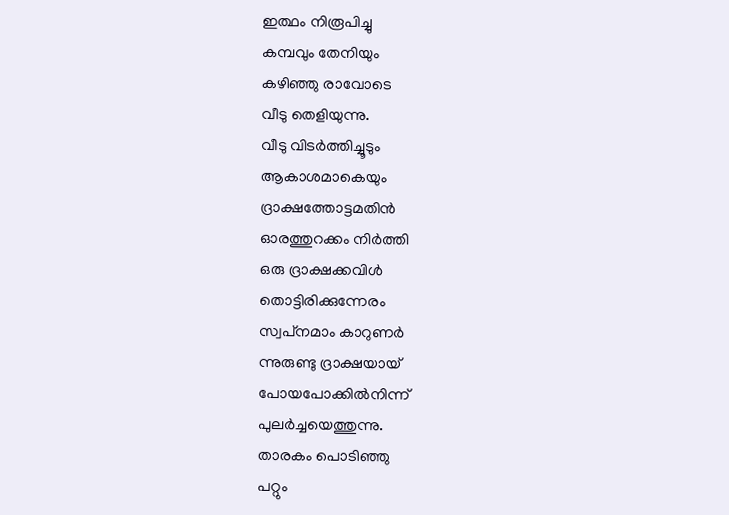ഇത്ഥം നിരൂപിച്ചു
കമ്പവും തേനിയും
കഴിഞ്ഞു രാവോടെ
വീടു തെളിയുന്നു.
വീടു വിടര്‍ത്തിച്ചൂടും
ആകാശമാകെയും
ദ്രാക്ഷത്തോട്ടമതിന്‍
ഓരത്തുറക്കം നിര്‍ത്തി
ഒരു ദ്രാക്ഷക്കവിള്‍
തൊട്ടിരിക്കുന്നേരം
സ്വപ്‌നമാം കാറുണര്‍
ന്നുരുണ്ടു ദ്രാക്ഷയായ്
പോയപോക്കില്‍നിന്ന്
പുലര്‍ച്ചയെത്തുന്നു.
താരകം പൊടിഞ്ഞു
പറ്റും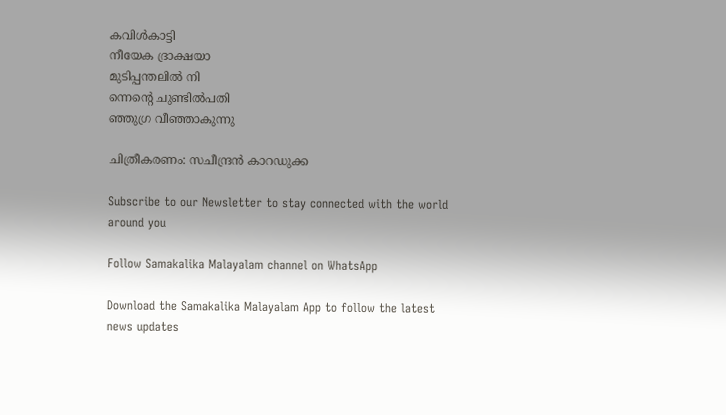കവിള്‍കാട്ടി
നീയേക ദ്രാക്ഷയാ
മുടിപ്പന്തലില്‍ നി
ന്നെന്റെ ചുണ്ടില്‍പതി
ഞ്ഞുഗ്ര വീഞ്ഞാകുന്നു

ചിത്രീകരണം: സചീന്ദ്രൻ കാറഡുക്ക

Subscribe to our Newsletter to stay connected with the world around you

Follow Samakalika Malayalam channel on WhatsApp

Download the Samakalika Malayalam App to follow the latest news updates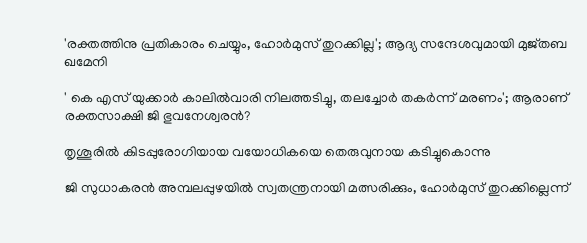'രക്തത്തിനു പ്രതികാരം ചെയ്യും, ഹോർമുസ് തുറക്കില്ല'; ആദ്യ സന്ദേശവുമായി മുജ്തബ ഖമേനി

' കെ എസ് യുക്കാര്‍ കാലില്‍വാരി നിലത്തടിച്ചു, തലച്ചോര്‍ തകര്‍ന്ന് മരണം'; ആരാണ് രക്തസാക്ഷി ജി ഭുവനേശ്വരന്‍?

തൃശൂരില്‍ കിടപ്പുരോഗിയായ വയോധികയെ തെരുവുനായ കടിച്ചുകൊന്നു

ജി സുധാകരൻ അമ്പലപ്പുഴയിൽ സ്വതന്ത്രനായി മത്സരിക്കും, ഹോർമുസ് തുറക്കില്ലെന്ന്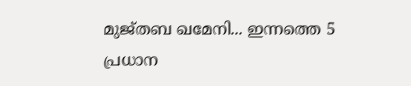മുജ്തബ ഖമേനി... ഇന്നത്തെ 5 പ്രധാന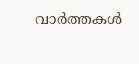വാർത്തകൾ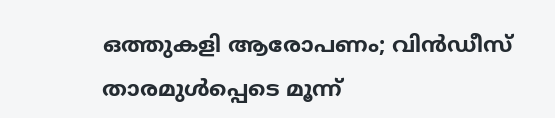ഒത്തുകളി ആരോപണം; വിൻഡീസ് താരമുൾപ്പെടെ മൂന്ന്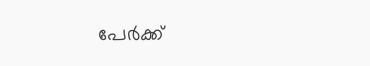പേർക്ക്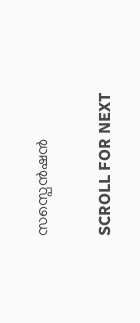സസ്പെൻഷൻ

SCROLL FOR NEXT